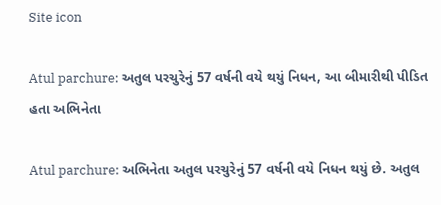Site icon

Atul parchure: અતુલ પરચુરેનું 57 વર્ષની વયે થયું નિધન, આ બીમારીથી પીડિત હતા અભિનેતા

Atul parchure: અભિનેતા અતુલ પરચુરેનું 57 વર્ષની વયે નિધન થયું છે. અતુલ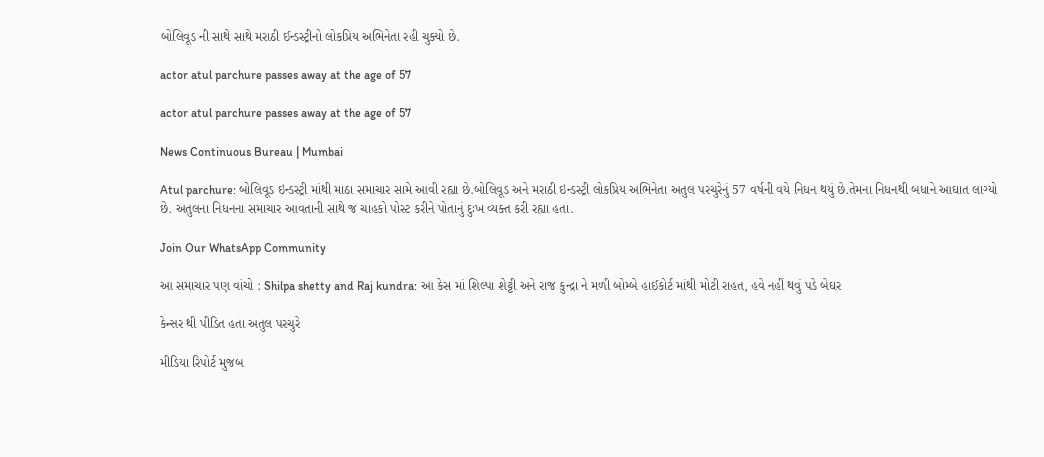બોલિવૂડ ની સાથે સાથે મરાઠી ઈન્ડસ્ટ્રીનો લોકપ્રિય અભિનેતા રહી ચુક્યો છે.

actor atul parchure passes away at the age of 57

actor atul parchure passes away at the age of 57

News Continuous Bureau | Mumbai

Atul parchure: બોલિવૂડ ઇન્ડસ્ટ્રી માંથી માઠા સમાચાર સામે આવી રહ્યા છે.બોલિવૂડ અને મરાઠી ઇન્ડસ્ટ્રી લોકપ્રિય અભિનેતા અતુલ પરચુરેનું 57 વર્ષની વયે નિધન થયું છે.તેમના નિધનથી બધાને આઘાત લાગ્યો છે. અતુલના નિધનના સમાચાર આવતાની સાથે જ ચાહકો પોસ્ટ કરીને પોતાનું દુઃખ વ્યક્ત કરી રહ્યા હતા.

Join Our WhatsApp Community

આ સમાચાર પણ વાંચો : Shilpa shetty and Raj kundra: આ કેસ માં શિલ્પા શેટ્ટી અને રાજ કુન્દ્રા ને મળી બોમ્બે હાઈકોર્ટ માંથી મોટી રાહત, હવે નહીં થવું પડે બેઘર

કેન્સર થી પીડિત હતા અતુલ પરચુરે

મીડિયા રિપોર્ટ મુજબ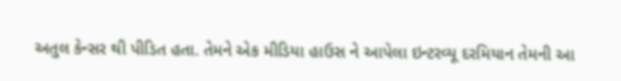અતુલ કેન્સર થી પીડિત હતા. તેમને એક મીડિયા હાઉસ ને આપેલા ઇન્ટરવ્યૂ દરમિયાન તેમની આ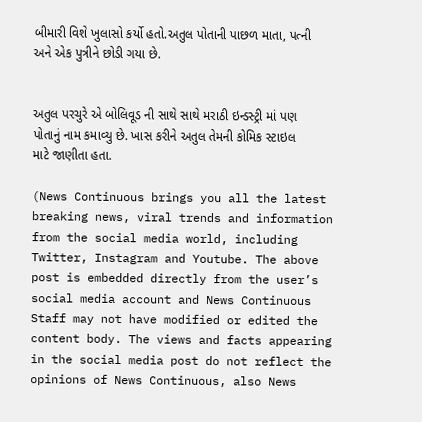બીમારી વિશે ખુલાસો કર્યો હતો.અતુલ પોતાની પાછળ માતા, પત્ની અને એક પુત્રીને છોડી ગયા છે.


અતુલ પરચુરે એ બોલિવૂડ ની સાથે સાથે મરાઠી ઇન્ડસ્ટ્રી માં પણ પોતાનું નામ કમાવ્યુ છે. ખાસ કરીને અતુલ તેમની કોમિક સ્ટાઇલ માટે જાણીતા હતા.

(News Continuous brings you all the latest breaking news, viral trends and information from the social media world, including Twitter, Instagram and Youtube. The above post is embedded directly from the user’s social media account and News Continuous Staff may not have modified or edited the content body. The views and facts appearing in the social media post do not reflect the opinions of News Continuous, also News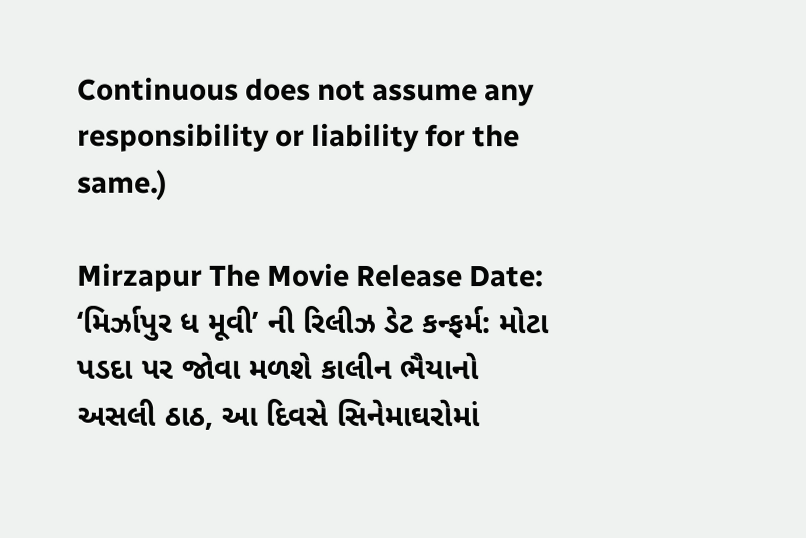Continuous does not assume any responsibility or liability for the same.)

Mirzapur The Movie Release Date: ‘મિર્ઝાપુર ધ મૂવી’ ની રિલીઝ ડેટ કન્ફર્મ: મોટા પડદા પર જોવા મળશે કાલીન ભૈયાનો અસલી ઠાઠ, આ દિવસે સિનેમાઘરોમાં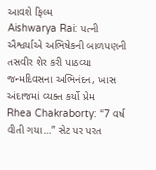આવશે ફિલ્મ
Aishwarya Rai: પત્ની ઐશ્વર્યાએ અભિષેકની બાળપણની તસવીર શેર કરી પાઠવ્યા જન્મદિવસના અભિનંદન, ખાસ અંદાજમાં વ્યક્ત કર્યો પ્રેમ
Rhea Chakraborty: “7 વર્ષ વીતી ગયા…” સેટ પર પરત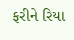ફરીને રિયા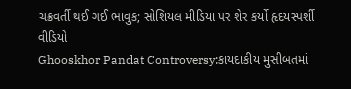ચક્રવર્તી થઈ ગઈ ભાવુક; સોશિયલ મીડિયા પર શેર કર્યો હૃદયસ્પર્શી વીડિયો
Ghooskhor Pandat Controversy:કાયદાકીય મુસીબતમાં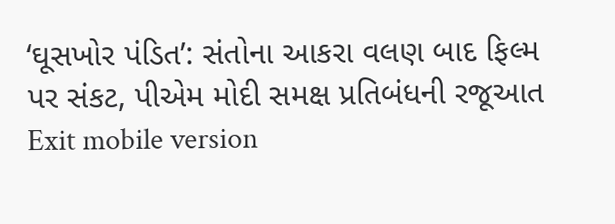‘ઘૂસખોર પંડિત’: સંતોના આકરા વલણ બાદ ફિલ્મ પર સંકટ, પીએમ મોદી સમક્ષ પ્રતિબંધની રજૂઆત
Exit mobile version